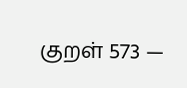குறள் 573 —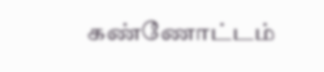கண்ணோட்டம்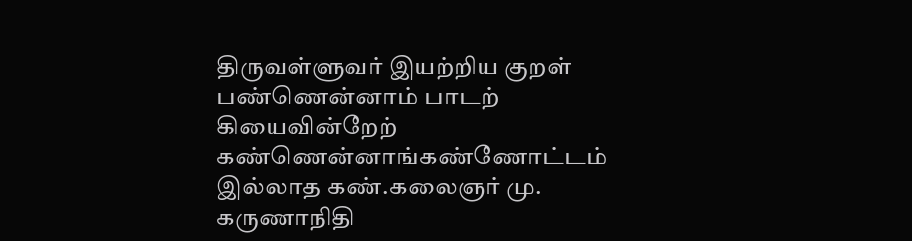திருவள்ளுவர் இயற்றிய குறள்
பண்ணென்னாம் பாடற் கியைவின்றேற் கண்ணென்னாங்கண்ணோட்டம் இல்லாத கண்.கலைஞர் மு. கருணாநிதி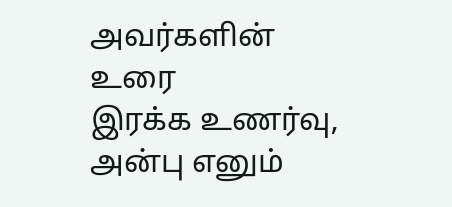அவர்களின் உரை
இரக்க உணர்வு, அன்பு எனும்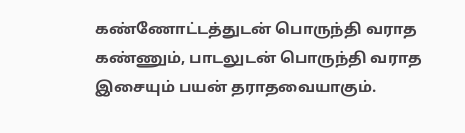கண்ணோட்டத்துடன் பொருந்தி வராத கண்ணும், பாடலுடன் பொருந்தி வராத இசையும் பயன் தராதவையாகும்.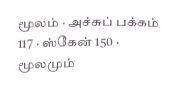மூலம் · அச்சுப் பக்கம் 117 · ஸ்கேன் 150 · மூலமும்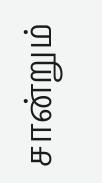சான்றும்